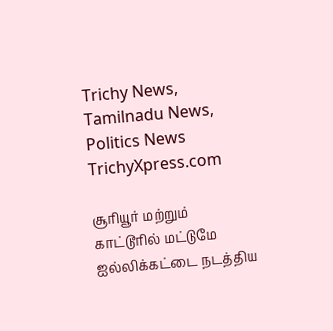Trichy News, Tamilnadu News, Politics News TrichyXpress.com

சூரியூர் மற்றும் காட்டூரில் மட்டுமே ஐல்லிக்கட்டை நடத்திய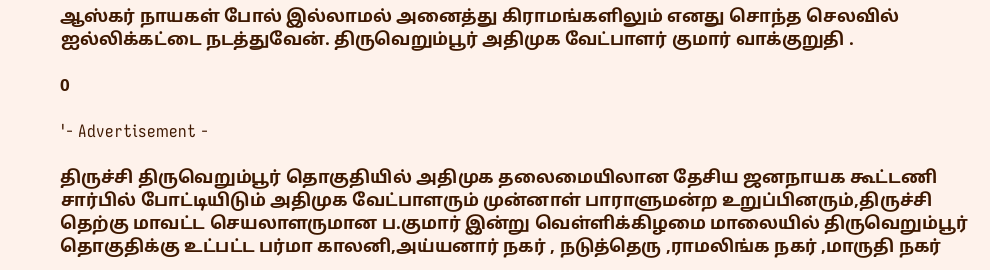ஆஸ்கர் நாயகள் போல் இல்லாமல் அனைத்து கிராமங்களிலும் எனது சொந்த செலவில் ஐல்லிக்கட்டை நடத்துவேன். திருவெறும்பூர் அதிமுக வேட்பாளர் குமார் வாக்குறுதி .

0

'- Advertisement -

திருச்சி திருவெறும்பூர் தொகுதியில் அதிமுக தலைமையிலான தேசிய ஜனநாயக கூட்டணி சார்பில் போட்டியிடும் அதிமுக வேட்பாளரும் முன்னாள் பாராளுமன்ற உறுப்பினரும்,திருச்சி தெற்கு மாவட்ட செயலாளருமான ப.குமார் இன்று வெள்ளிக்கிழமை மாலையில் திருவெறும்பூர் தொகுதிக்கு உட்பட்ட பர்மா காலனி,அய்யனார் நகர் , நடுத்தெரு ,ராமலிங்க நகர் ,மாருதி நகர்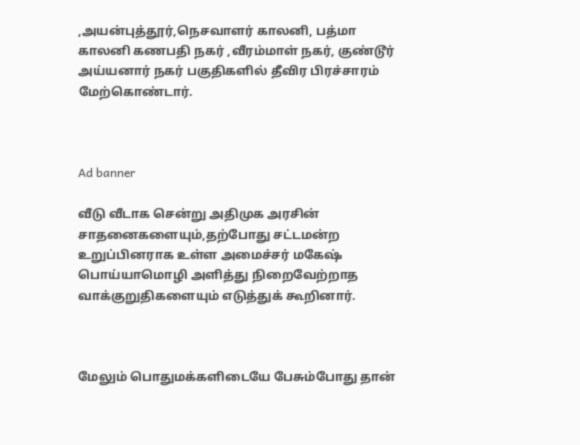,அயன்புத்தூர்,நெசவாளர் காலனி, பத்மா காலனி கணபதி நகர் ,வீரம்மாள் நகர், குண்டூர் அய்யனார் நகர் பகுதிகளில் தீவிர பிரச்சாரம் மேற்கொண்டார்.



Ad banner

வீடு வீடாக சென்று அதிமுக அரசின் சாதனைகளையும்,தற்போது சட்டமன்ற உறுப்பினராக உள்ள அமைச்சர் மகேஷ் பொய்யாமொழி அளித்து நிறைவேற்றாத வாக்குறுதிகளையும் எடுத்துக் கூறினார்.



மேலும் பொதுமக்களிடையே பேசும்போது தான்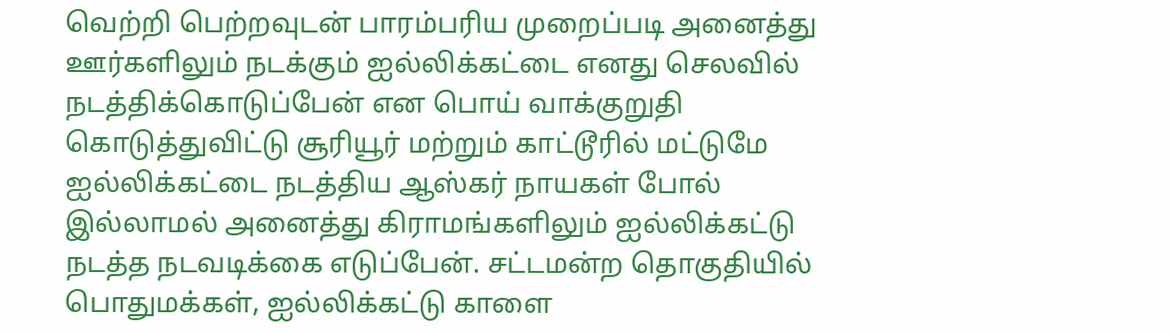வெற்றி பெற்றவுடன் பாரம்பரிய முறைப்படி அனைத்து ஊர்களிலும் நடக்கும் ஐல்லிக்கட்டை எனது செலவில் நடத்திக்கொடுப்பேன் என பொய் வாக்குறுதி கொடுத்துவிட்டு சூரியூர் மற்றும் காட்டூரில் மட்டுமே ஐல்லிக்கட்டை நடத்திய ஆஸ்கர் நாயகள் போல் இல்லாமல் அனைத்து கிராமங்களிலும் ஐல்லிக்கட்டு நடத்த நடவடிக்கை எடுப்பேன். சட்டமன்ற தொகுதியில் பொதுமக்கள், ஐல்லிக்கட்டு காளை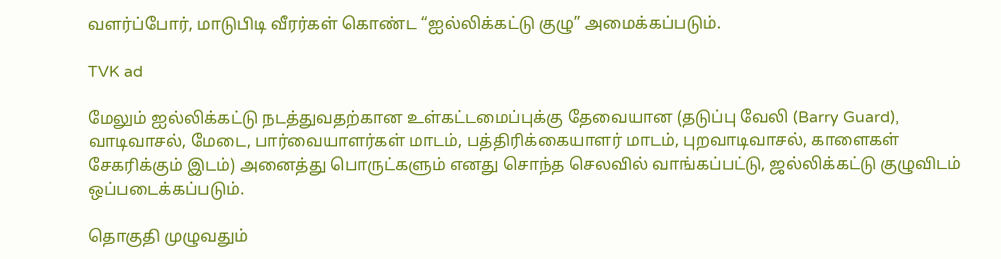வளர்ப்போர், மாடுபிடி வீரர்கள் கொண்ட “ஐல்லிக்கட்டு குழு” அமைக்கப்படும்.

TVK ad

மேலும் ஐல்லிக்கட்டு நடத்துவதற்கான உள்கட்டமைப்புக்கு தேவையான (தடுப்பு வேலி (Barry Guard), வாடிவாசல், மேடை, பார்வையாளர்கள் மாடம், பத்திரிக்கையாளர் மாடம், புறவாடிவாசல், காளைகள் சேகரிக்கும் இடம்) அனைத்து பொருட்களும் எனது சொந்த செலவில் வாங்கப்பட்டு, ஜல்லிக்கட்டு குழுவிடம் ஒப்படைக்கப்படும்.

தொகுதி முழுவதும்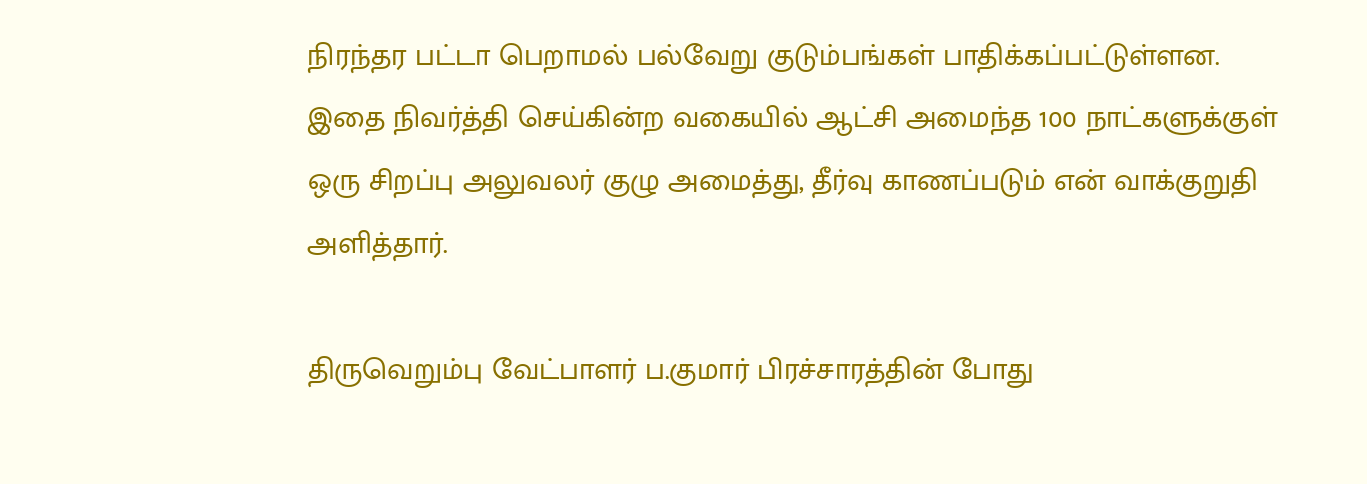நிரந்தர பட்டா பெறாமல் பல்வேறு குடும்பங்கள் பாதிக்கப்பட்டுள்ளன. இதை நிவர்த்தி செய்கின்ற வகையில் ஆட்சி அமைந்த 100 நாட்களுக்குள் ஒரு சிறப்பு அலுவலர் குழு அமைத்து, தீர்வு காணப்படும் என் வாக்குறுதி அளித்தார்.

திருவெறும்பு வேட்பாளர் ப.குமார் பிரச்சாரத்தின் போது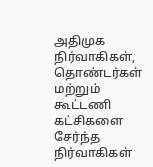அதிமுக நிர்வாகிகள், தொண்டர்கள் மற்றும் கூட்டணி கட்சிகளை சேர்ந்த நிர்வாகிகள்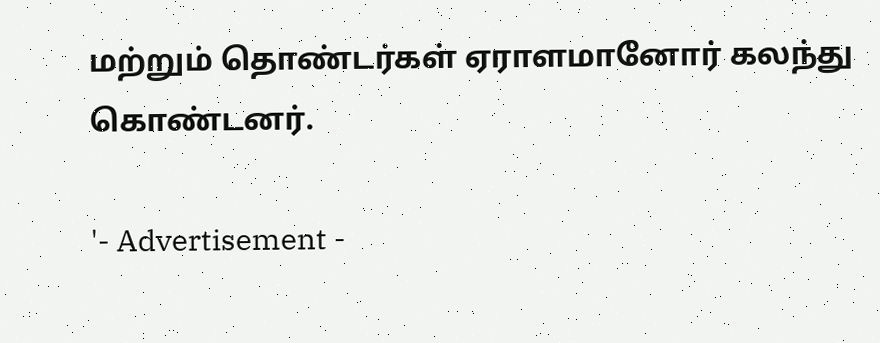மற்றும் தொண்டர்கள் ஏராளமானோர் கலந்து கொண்டனர்.

'- Advertisement -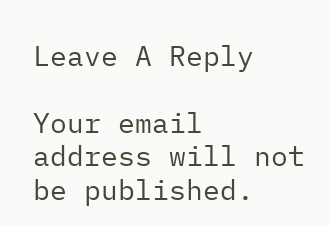Leave A Reply

Your email address will not be published.